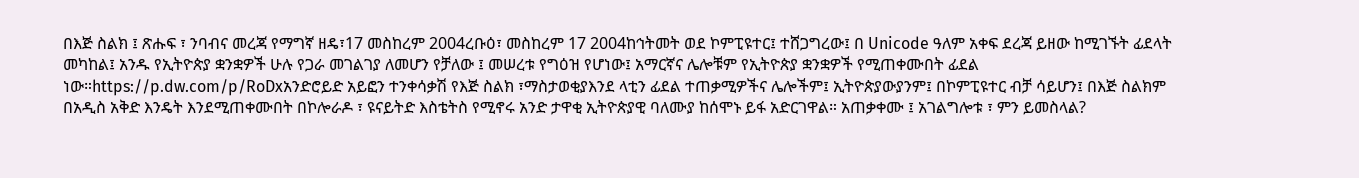በእጅ ስልክ ፤ ጽሑፍ ፣ ንባብና መረጃ የማግኛ ዘዴ፣17 መስከረም 2004ረቡዕ፣ መስከረም 17 2004ከኅትመት ወደ ኮምፒዩተር፤ ተሸጋግረው፤ በ Unicode ዓለም አቀፍ ደረጃ ይዘው ከሚገኙት ፊደላት መካከል፤ አንዱ የኢትዮጵያ ቋንቋዎች ሁሉ የጋራ መገልገያ ለመሆን የቻለው ፤ መሠረቱ የግዕዝ የሆነው፤ አማርኛና ሌሎቹም የኢትዮጵያ ቋንቋዎች የሚጠቀሙበት ፊደል ነው።https://p.dw.com/p/RoDxአንድሮይድ አይፎን ተንቀሳቃሽ የእጅ ስልክ ፣ማስታወቂያእንደ ላቲን ፊደል ተጠቃሚዎችና ሌሎችም፤ ኢትዮጵያውያንም፤ በኮምፒዩተር ብቻ ሳይሆን፤ በእጅ ስልክም በአዲስ አቅድ እንዴት እንደሚጠቀሙበት በኮሎራዶ ፣ ዩናይትድ እስቴትስ የሚኖሩ አንድ ታዋቂ ኢትዮጵያዊ ባለሙያ ከሰሞኑ ይፋ አድርገዋል። አጠቃቀሙ ፤ አገልግሎቱ ፣ ምን ይመስላል?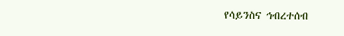የሳይንስና ኅብረተሰብ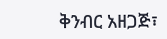ቅንብር አዘጋጅ፣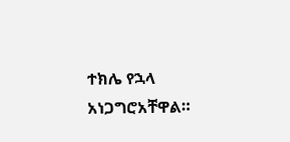ተክሌ የኋላ አነጋግሮአቸዋል።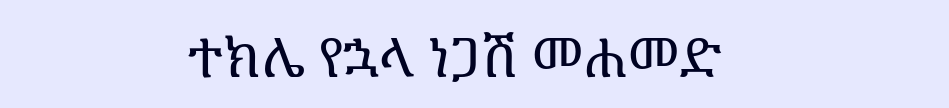ተክሌ የኋላ ነጋሽ መሐመድ